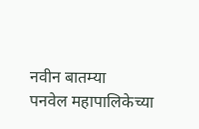नवीन बातम्या
पनवेल महापालिकेच्या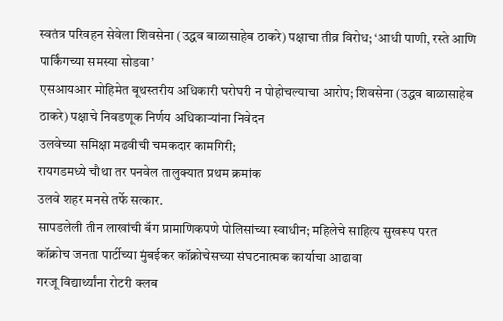स्वतंत्र परिवहन सेवेला शिवसेना (उद्धव बाळासाहेब ठाकरे) पक्षाचा तीव्र विरोध; ‘आधी पाणी, रस्ते आणि पार्किंगच्या समस्या सोडवा’
एसआयआर मोहिमेत बूथस्तरीय अधिकारी घरोघरी न पोहोचल्याचा आरोप; शिवसेना (उद्धव बाळासाहेब ठाकरे) पक्षाचे निवडणूक निर्णय अधिकाऱ्यांना निवेदन
उलवेच्या समिक्षा मढवीची चमकदार कामगिरी;
रायगडमध्ये चौथा तर पनवेल तालुक्यात प्रथम क्रमांक
उलवे शहर मनसे तर्फे सत्कार.
सापडलेली तीन लाखांची बॅग प्रामाणिकपणे पोलिसांच्या स्वाधीन; महिलेचे साहित्य सुखरूप परत
कॉक्रोच जनता पार्टीच्या मुंबईकर कॉक्रोचेसच्या संघटनात्मक कार्याचा आढावा
गरजू विद्यार्थ्यांना रोटरी क्लब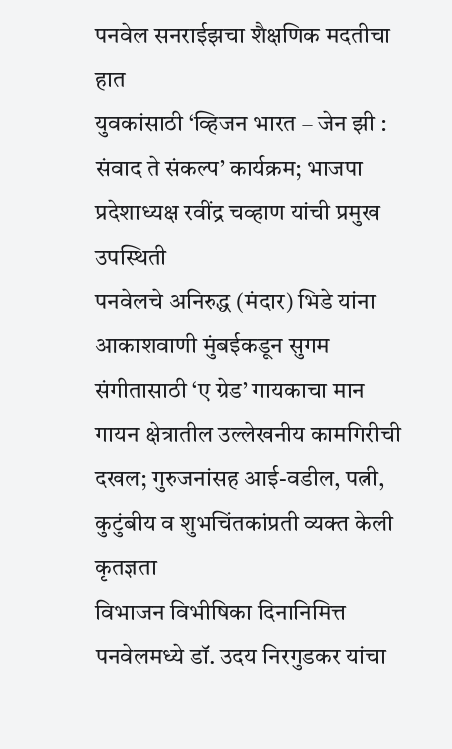पनवेल सनराईझचा शैक्षणिक मदतीचा हात
युवकांसाठी ‘व्हिजन भारत – जेन झी : संवाद ते संकल्प’ कार्यक्रम; भाजपा प्रदेशाध्यक्ष रवींद्र चव्हाण यांची प्रमुख उपस्थिती
पनवेलचे अनिरुद्ध (मंदार) भिडे यांना आकाशवाणी मुंबईकडून सुगम संगीतासाठी ‘ए ग्रेड’ गायकाचा मान
गायन क्षेत्रातील उल्लेखनीय कामगिरीची दखल; गुरुजनांसह आई-वडील, पत्नी, कुटुंबीय व शुभचिंतकांप्रती व्यक्त केली कृतज्ञता
विभाजन विभीषिका दिनानिमित्त पनवेलमध्ये डॉ. उदय निरगुडकर यांचा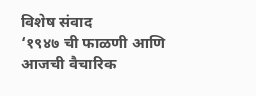विशेष संवाद
‘१९४७ ची फाळणी आणि आजची वैचारिक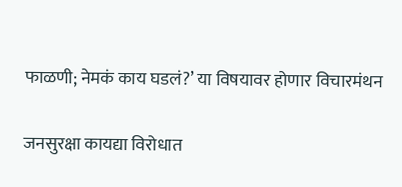फाळणी; नेमकं काय घडलं?’ या विषयावर होणार विचारमंथन

जनसुरक्षा कायद्या विरोधात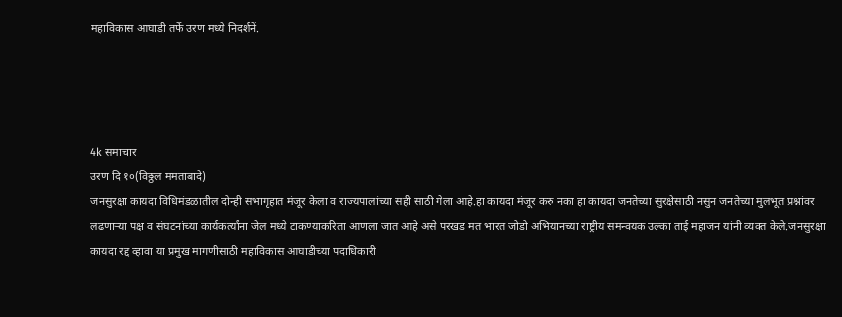महाविकास आघाडी तर्फे उरण मध्ये निदर्शनें.




4k समाचार
उरण दि १०(विठ्ठल ममताबादे)
जनसुरक्षा कायदा विधिमंडळातील दोन्ही सभागृहात मंजूर केला व राज्यपालांच्या सही साठी गेला आहे.हा कायदा मंजूर करु नका हा कायदा जनतेच्या सुरक्षेसाठी नसुन जनतेच्या मुलभूत प्रश्नांवर लढणाऱ्या पक्ष व संघटनांच्या कार्यकर्त्यांना जेल मध्ये टाकण्याकरिता आणला जात आहे असे परखड मत भारत जोडो अभियानच्या राष्ट्रीय समन्वयक उल्का ताई महाजन यांनी व्यक्त केले.जनसुरक्षा कायदा रद्द व्हावा या प्रमुख मागणीसाठी महाविकास आघाडीच्या पदाधिकारी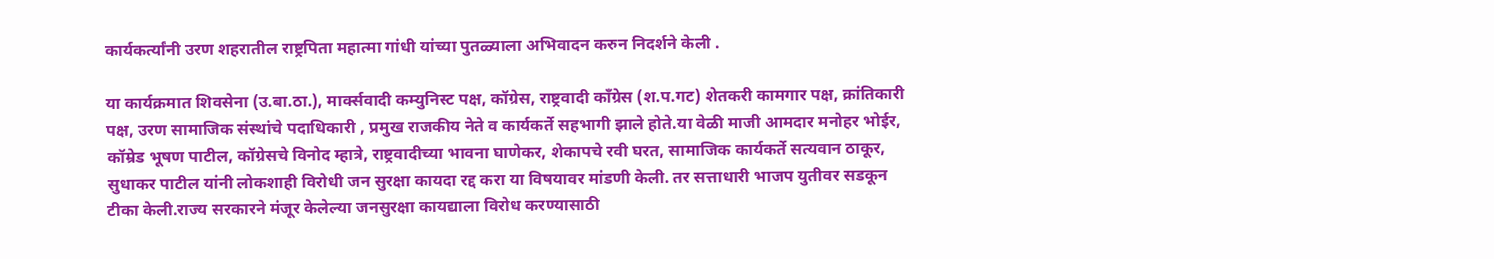कार्यकर्त्यांनी उरण शहरातील राष्ट्रपिता महात्मा गांधी यांच्या पुतळ्याला अभिवादन करुन निदर्शने केली .

या कार्यक्रमात शिवसेना (उ.बा.ठा.), मार्क्सवादी कम्युनिस्ट पक्ष, कॉग्रेस, राष्ट्रवादी काँग्रेस (श.प.गट) शेतकरी कामगार पक्ष, क्रांतिकारी पक्ष, उरण सामाजिक संस्थांचे पदाधिकारी , प्रमुख राजकीय नेते व कार्यकर्ते सहभागी झाले होते.या वेळी माजी आमदार मनोहर भोईर, कॉम्रेड भूषण पाटील, कॉग्रेसचे विनोद म्हात्रे, राष्ट्रवादीच्या भावना घाणेकर, शेकापचे रवी घरत, सामाजिक कार्यकर्ते सत्यवान ठाकूर, सुधाकर पाटील यांनी लोकशाही विरोधी जन सुरक्षा कायदा रद्द करा या विषयावर मांडणी केली. तर सत्ताधारी भाजप युतीवर सडकून टीका केली.राज्य सरकारने मंजूर केलेल्या जनसुरक्षा कायद्याला विरोध करण्यासाठी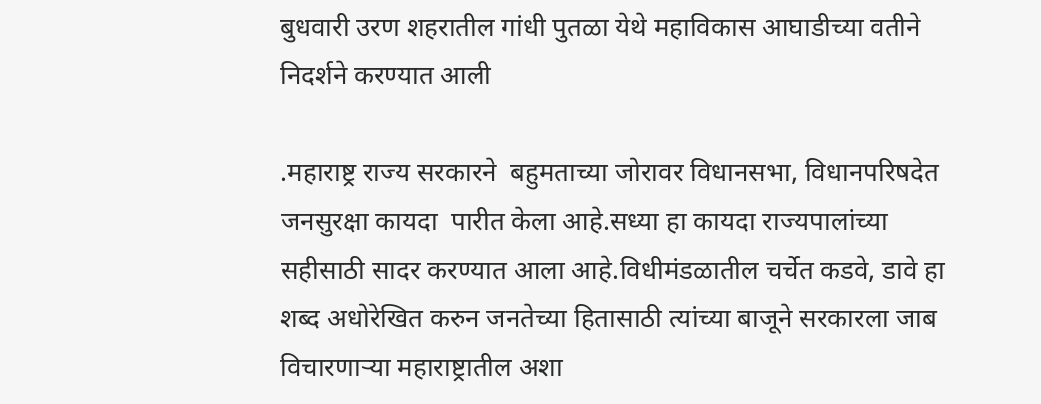बुधवारी उरण शहरातील गांधी पुतळा येथे महाविकास आघाडीच्या वतीने निदर्शने करण्यात आली

.महाराष्ट्र राज्य सरकारने  बहुमताच्या जोरावर विधानसभा, विधानपरिषदेत जनसुरक्षा कायदा  पारीत केला आहे.सध्या हा कायदा राज्यपालांच्या सहीसाठी सादर करण्यात आला आहे.विधीमंडळातील चर्चेत कडवे, डावे हा शब्द अधोरेखित करुन जनतेच्या हितासाठी त्यांच्या बाजूने सरकारला जाब विचारणाऱ्या महाराष्ट्रातील अशा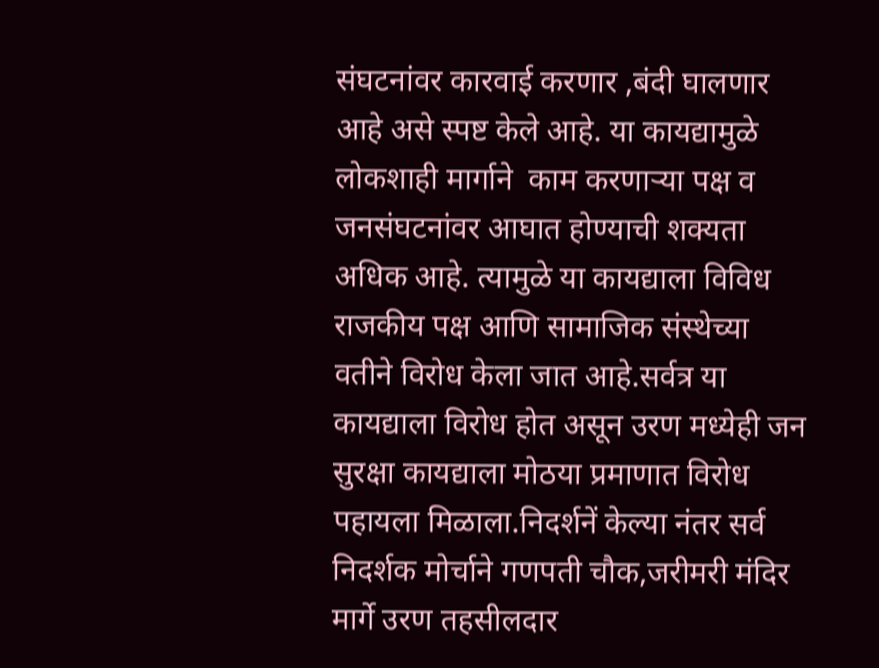संघटनांवर कारवाई करणार ,बंदी घालणार आहे असे स्पष्ट केले आहे. या कायद्यामुळे लोकशाही मार्गाने  काम करणाऱ्या पक्ष व जनसंघटनांवर आघात होण्याची शक्यता अधिक आहे. त्यामुळे या कायद्याला विविध राजकीय पक्ष आणि सामाजिक संस्थेच्या वतीने विरोध केला जात आहे.सर्वत्र या कायद्याला विरोध होत असून उरण मध्येही जन सुरक्षा कायद्याला मोठया प्रमाणात विरोध पहायला मिळाला.निदर्शनें केल्या नंतर सर्व निदर्शक मोर्चाने गणपती चौक,जरीमरी मंदिर मार्गे उरण तहसीलदार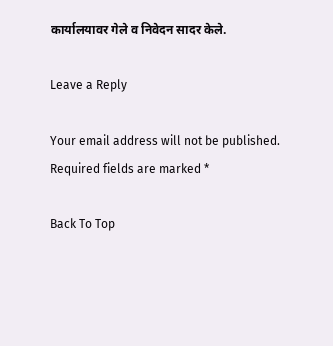कार्यालयावर गेले व निवेदन सादर केले.

Leave a Reply

Your email address will not be published. Required fields are marked *

Back To Top